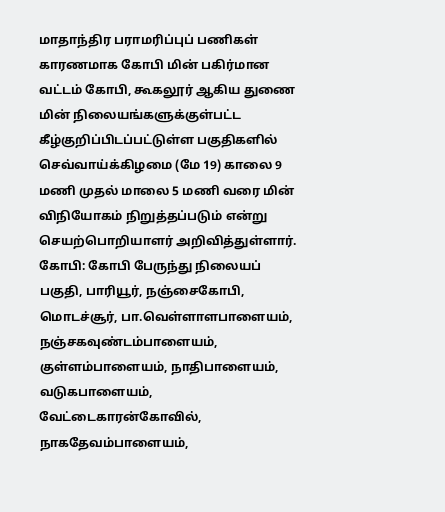மாதாந்திர பராமரிப்புப் பணிகள் காரணமாக கோபி மின் பகிர்மான வட்டம் கோபி, கூகலூர் ஆகிய துணை மின் நிலையங்களுக்குள்பட்ட கீழ்குறிப்பிடப்பட்டுள்ள பகுதிகளில் செவ்வாய்க்கிழமை (மே 19) காலை 9 மணி முதல் மாலை 5 மணி வரை மின் விநியோகம் நிறுத்தப்படும் என்று செயற்பொறியாளர் அறிவித்துள்ளார்.
கோபி: கோபி பேருந்து நிலையப் பகுதி, பாரியூர், நஞ்சைகோபி, மொடச்சூர், பா.வெள்ளாளபாளையம், நஞ்சகவுண்டம்பாளையம், குள்ளம்பாளையம், நாதிபாளையம், வடுகபாளையம், வேட்டைகாரன்கோவில், நாகதேவம்பாளையம்,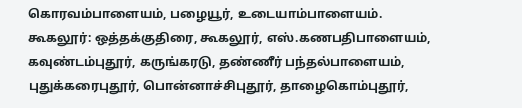கொரவம்பாளையம், பழையூர், உடையாம்பாளையம்.
கூகலூர்: ஒத்தக்குதிரை, கூகலூர், எஸ்.கணபதிபாளையம், கவுண்டம்புதூர், கருங்கரடு, தண்ணீர் பந்தல்பாளையம், புதுக்கரைபுதூர், பொன்னாச்சிபுதூர், தாழைகொம்புதூர்,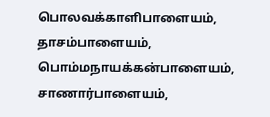பொலவக்காளிபாளையம், தாசம்பாளையம், பொம்மநாயக்கன்பாளையம், சாணார்பாளையம்,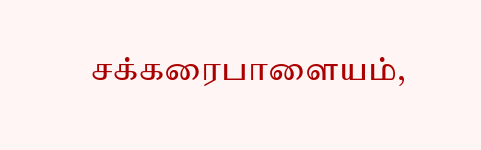சக்கரைபாளையம்,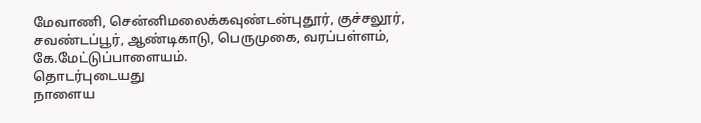மேவாணி, சென்னிமலைக்கவுண்டன்புதூர், குச்சலூர், சவண்டப்பூர், ஆண்டிகாடு, பெருமுகை, வரப்பள்ளம், கே.மேட்டுப்பாளையம்.
தொடர்புடையது
நாளைய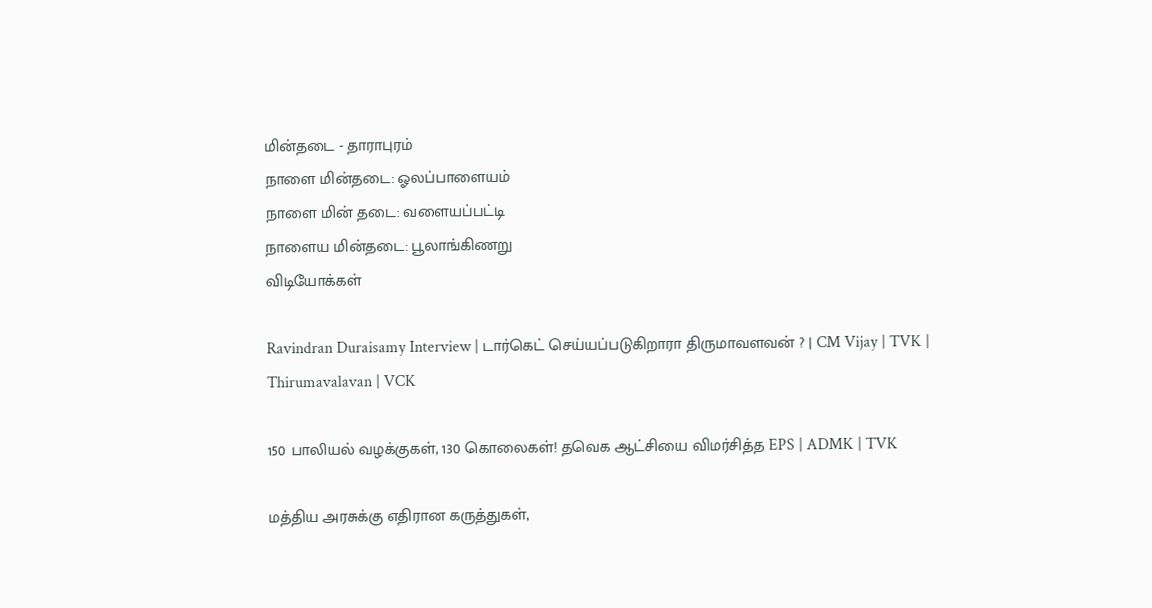மின்தடை - தாராபுரம்
நாளை மின்தடை: ஓலப்பாளையம்
நாளை மின் தடை: வளையப்பட்டி
நாளைய மின்தடை: பூலாங்கிணறு
விடியோக்கள்

Ravindran Duraisamy Interview | டார்கெட் செய்யப்படுகிறாரா திருமாவளவன் ? | CM Vijay | TVK | Thirumavalavan | VCK

150 பாலியல் வழக்குகள், 130 கொலைகள்! தவெக ஆட்சியை விமர்சித்த EPS | ADMK | TVK

மத்திய அரசுக்கு எதிரான கருத்துகள்,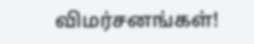விமர்சனங்கள்!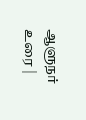ஆளுநர் உரை |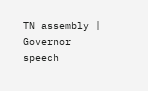TN assembly | Governor speech